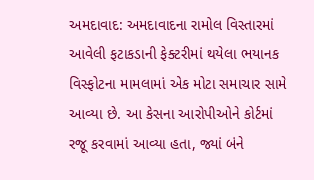અમદાવાદ: અમદાવાદના રામોલ વિસ્તારમાં આવેલી ફટાકડાની ફેક્ટરીમાં થયેલા ભયાનક વિસ્ફોટના મામલામાં એક મોટા સમાચાર સામે આવ્યા છે. આ કેસના આરોપીઓને કોર્ટમાં રજૂ કરવામાં આવ્યા હતા, જ્યાં બંને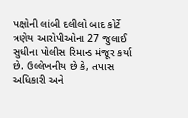પક્ષોની લાંબી દલીલો બાદ કોર્ટે ત્રણેય આરોપીઓના 27 જુલાઈ સુધીના પોલીસ રિમાન્ડ મંજૂર કર્યા છે. ઉલ્લેખનીય છે કે, તપાસ અધિકારી અને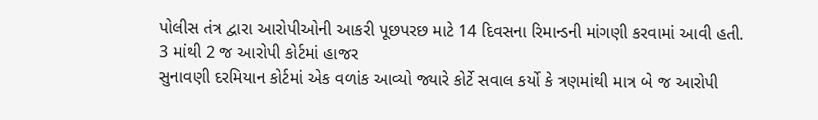પોલીસ તંત્ર દ્વારા આરોપીઓની આકરી પૂછપરછ માટે 14 દિવસના રિમાન્ડની માંગણી કરવામાં આવી હતી.
3 માંથી 2 જ આરોપી કોર્ટમાં હાજર
સુનાવણી દરમિયાન કોર્ટમાં એક વળાંક આવ્યો જ્યારે કોર્ટે સવાલ કર્યો કે ત્રણમાંથી માત્ર બે જ આરોપી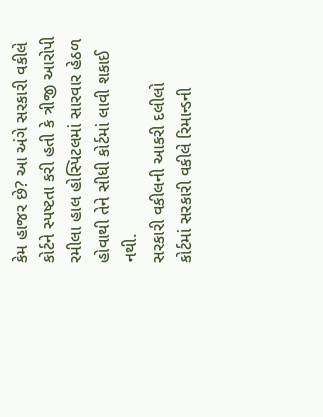કેમ હાજર છે? આ અંગે સરકારી વકીલે કોર્ટને સ્પષ્ટતા કરી હતી કે ત્રીજી આરોપી રમીલા હાલ હોસ્પિટલમાં સારવાર હેઠળ હોવાથી તેને સીધી કોર્ટમાં લાવી શકાઈ નથી.
સરકારી વકીલની આકરી દલીલો
કોર્ટમાં સરકારી વકીલે રિમાન્ડની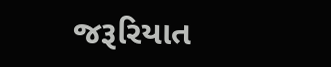જરૂરિયાત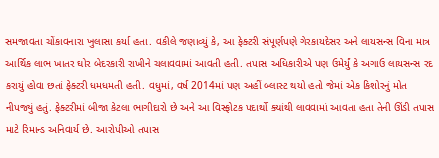સમજાવતા ચોંકાવનારા ખુલાસા કર્યા હતા. વકીલે જણાવ્યું કે, આ ફેક્ટરી સંપૂર્ણપણે ગેરકાયદેસર અને લાયસન્સ વિના માત્ર આર્થિક લાભ ખાતર ઘોર બેદરકારી રાખીને ચલાવવામાં આવતી હતી. તપાસ અધિકારીએ પણ ઉમેર્યું કે અગાઉ લાયસન્સ રદ કરાયું હોવા છતાં ફેક્ટરી ધમધમતી હતી. વધુમાં, વર્ષ 2014માં પણ અહીં બ્લાસ્ટ થયો હતો જેમાં એક કિશોરનું મોત નીપજ્યું હતું. ફેક્ટરીમાં બીજા કેટલા ભાગીદારો છે અને આ વિસ્ફોટક પદાર્થો ક્યાંથી લાવવામાં આવતા હતા તેની ઊંડી તપાસ માટે રિમાન્ડ અનિવાર્ય છે. આરોપીઓ તપાસ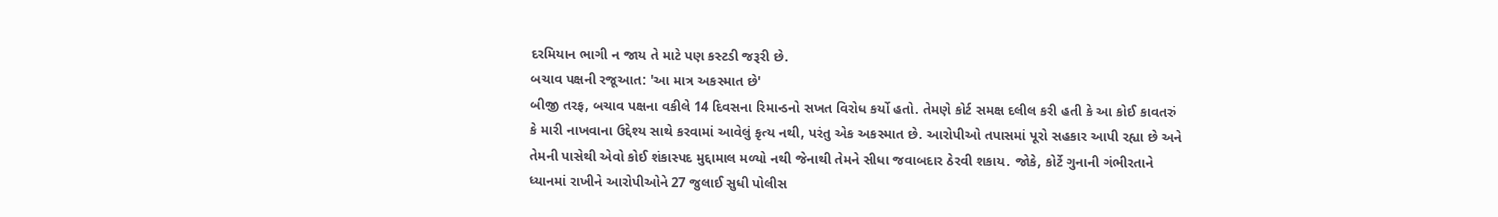દરમિયાન ભાગી ન જાય તે માટે પણ કસ્ટડી જરૂરી છે.
બચાવ પક્ષની રજૂઆત: 'આ માત્ર અકસ્માત છે'
બીજી તરફ, બચાવ પક્ષના વકીલે 14 દિવસના રિમાન્ડનો સખત વિરોધ કર્યો હતો. તેમણે કોર્ટ સમક્ષ દલીલ કરી હતી કે આ કોઈ કાવતરું કે મારી નાખવાના ઉદ્દેશ્ય સાથે કરવામાં આવેલું કૃત્ય નથી, પરંતુ એક અકસ્માત છે. આરોપીઓ તપાસમાં પૂરો સહકાર આપી રહ્યા છે અને તેમની પાસેથી એવો કોઈ શંકાસ્પદ મુદ્દામાલ મળ્યો નથી જેનાથી તેમને સીધા જવાબદાર ઠેરવી શકાય. જોકે, કોર્ટે ગુનાની ગંભીરતાને ધ્યાનમાં રાખીને આરોપીઓને 27 જુલાઈ સુધી પોલીસ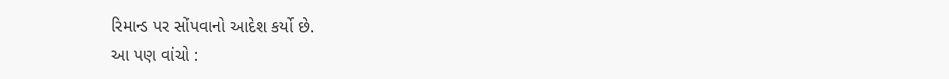રિમાન્ડ પર સોંપવાનો આદેશ કર્યો છે.
આ પણ વાંચો :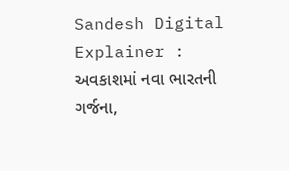Sandesh Digital Explainer : અવકાશમાં નવા ભારતની ગર્જના,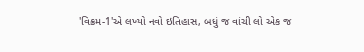'વિક્રમ-1'એ લખ્યો નવો ઇતિહાસ, બધું જ વાંચી લો એક જ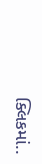ક્લિકમાં..